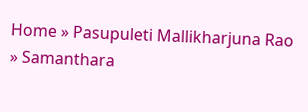Home » Pasupuleti Mallikharjuna Rao » Samanthara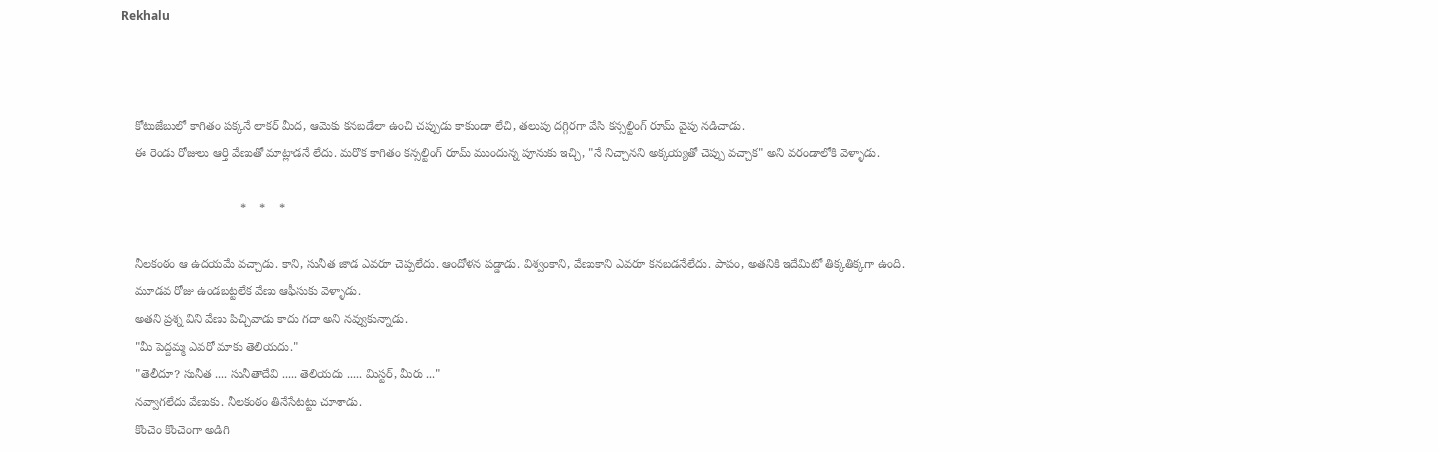Rekhalu



    కోటుజేబులో కాగితం పక్కనే లాకర్ మీద, ఆమెకు కనబడేలా ఉంచి చప్పుడు కాకుండా లేచి, తలుపు దగ్గిరగా వేసి కన్సల్టింగ్ రూమ్ వైపు నడిచాడు.
    ఈ రెండు రోజులు ఆర్తి వేణుతో మాట్లాడనే లేదు. మరొక కాగితం కన్సల్టింగ్ రూమ్ ముందున్న పూనుకు ఇచ్చి, "నే నిచ్చానని అక్కయ్యతో చెప్పు వచ్చాక" అని వరండాలోకి వెళ్ళాడు.

                                   *    *    *

    నీలకంఠం ఆ ఉదయమే వచ్చాడు. కాని, సునీత జాడ ఎవరూ చెప్పలేదు. ఆందోళన పడ్డాడు. విశ్వంకాని, వేణుకాని ఎవరూ కనబడనేలేదు. పాపం, అతనికి ఇదేమిటో తిక్కతిక్కగా ఉంది.
    మూడవ రోజు ఉండబట్టలేక వేణు ఆఫీసుకు వెళ్ళాడు.
    అతని ప్రశ్న విని వేణు పిచ్చివాడు కాదు గదా అని నవ్వుకున్నాడు.
    "మీ పెద్దమ్మ ఎవరో మాకు తెలియదు."
    "తెలీదూ? సునీత .... సునీతాదేవి ..... తెలియదు ..... మిస్టర్, మీరు ..."
    నవ్వాగలేదు వేణుకు. నీలకంఠం తినేసేటట్టు చూశాడు.
    కొంచెం కొంచెంగా అడిగి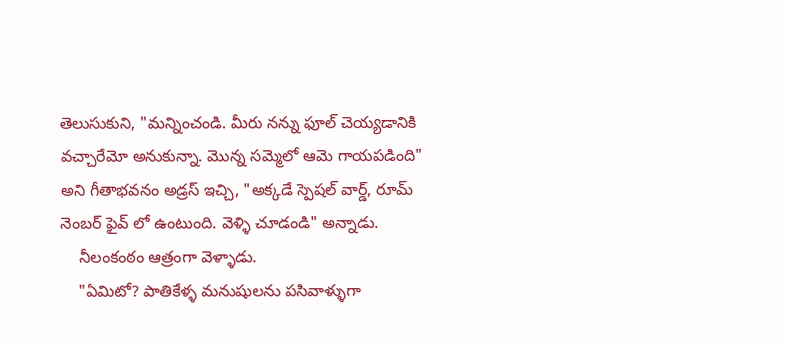తెలుసుకుని, "మన్నించండి. మీరు నన్ను ఫూల్ చెయ్యడానికి వచ్చారేమో అనుకున్నా. మొన్న సమ్మెలో ఆమె గాయపడింది" అని గీతాభవనం అడ్రస్ ఇచ్చి, "అక్కడే స్పెషల్ వార్డ్, రూమ్ నెంబర్ ఫైవ్ లో ఉంటుంది. వెళ్ళి చూడండి" అన్నాడు.
    నీలంకంఠం ఆత్రంగా వెళ్ళాడు.
    "ఏమిటో? పాతికేళ్ళ మనుషులను పసివాళ్ళుగా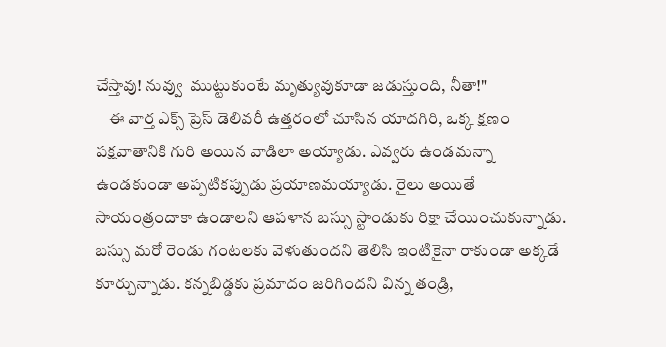చేస్తావు! నువ్వు  ముట్టుకుంటే మృత్యువుకూడా జడుస్తుంది, నీతా!"
    ఈ వార్త ఎక్స్ ప్రెస్ డెలివరీ ఉత్తరంలో చూసిన యాదగిరి, ఒక్క క్షణం పక్షవాతానికి గురి అయిన వాడిలా అయ్యాడు. ఎవ్వరు ఉండమన్నా ఉండకుండా అప్పటికప్పుడు ప్రయాణమయ్యాడు. రైలు అయితే సాయంత్రందాకా ఉండాలని ఆపళాన బస్సు స్టాండుకు రిక్షా చేయించుకున్నాడు. బస్సు మరో రెండు గంటలకు వెళుతుందని తెలిసి ఇంటికైనా రాకుండా అక్కడే కూర్చున్నాడు. కన్నబిడ్డకు ప్రమాదం జరిగిందని విన్న తండ్రి,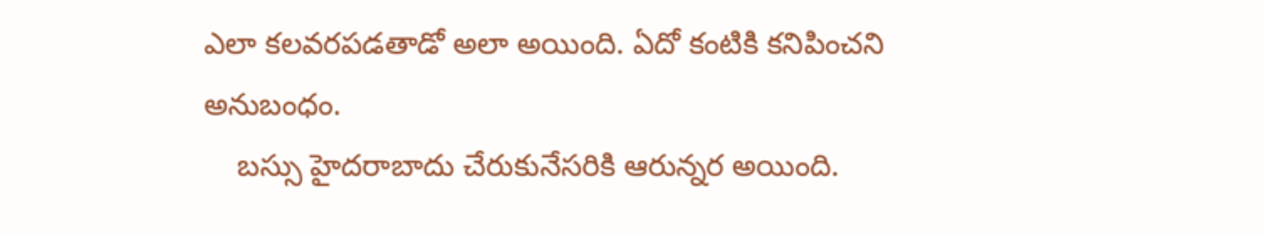ఎలా కలవరపడతాడో అలా అయింది. ఏదో కంటికి కనిపించని అనుబంధం.
    బస్సు హైదరాబాదు చేరుకునేసరికి ఆరున్నర అయింది.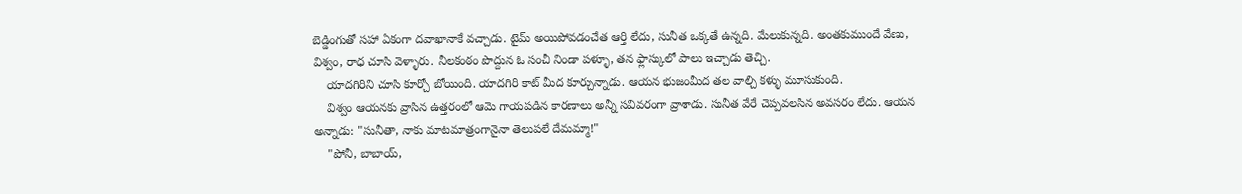బెడ్డింగుతో సహా ఏకంగా దవాఖానాకే వచ్చాడు. టైమ్ అయిపోవడంచేత ఆర్తి లేదు, సునీత ఒక్కతే ఉన్నది. మేలుకున్నది. అంతకుముందే వేణు, విశ్వం, రాధ చూసి వెళ్ళారు. నీలకంఠం పొద్దున ఓ సంచీ నిండా పళ్ళూ, తన ఫ్లాస్కులో పాలు ఇచ్చాడు తెచ్చి.
    యాదగిరిని చూసి కూర్చో బోయింది. యాదగిరి కాట్ మీద కూర్చున్నాడు. ఆయన భుజంమీద తల వాల్చి కళ్ళు మూసుకుంది.
    విశ్వం ఆయనకు వ్రాసిన ఉత్తరంలో ఆమె గాయపడిన కారణాలు అన్నీ సవివరంగా వ్రాశాడు. సునీత వేరే చెప్పవలసిన అవసరం లేదు. ఆయన అన్నాడు: "సునీతా, నాకు మాటమాత్రంగానైనా తెలుపలే దేమమ్మా!"
    "పోనీ, బాబాయ్,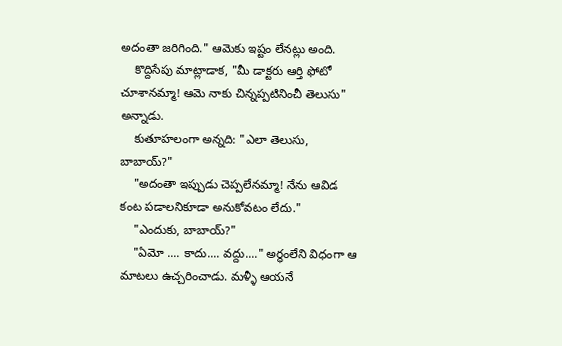అదంతా జరిగింది." ఆమెకు ఇష్టం లేనట్లు అంది.
    కొద్దిసేపు మాట్లాడాక, "మీ డాక్టరు ఆర్తి ఫోటో చూశానమ్మా! ఆమె నాకు చిన్నప్పటినించీ తెలుసు" అన్నాడు.
    కుతూహలంగా అన్నది: "ఎలా తెలుసు, బాబాయ్?"
    "అదంతా ఇప్పుడు చెప్పలేనమ్మా! నేను ఆవిడ కంట పడాలనికూడా అనుకోవటం లేదు."
    "ఎందుకు, బాబాయ్?"
    "ఏమో .... కాదు.... వద్దు...." అర్ధంలేని విధంగా ఆ మాటలు ఉచ్చరించాడు. మళ్ళీ ఆయనే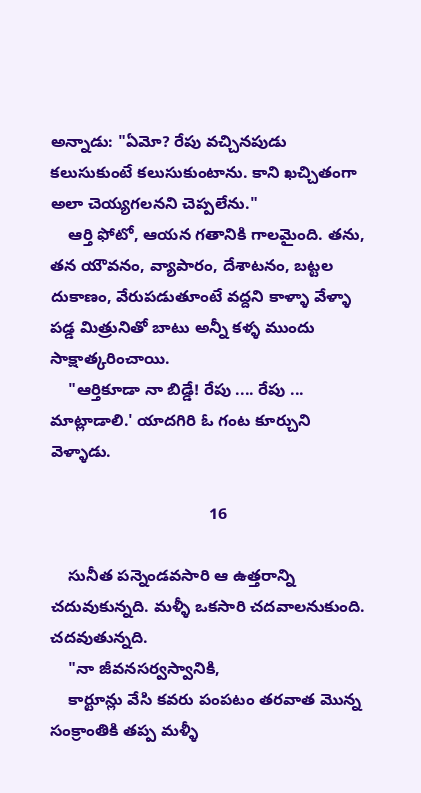అన్నాడు: "ఏమో? రేపు వచ్చినపుడు కలుసుకుంటే కలుసుకుంటాను. కాని ఖచ్చితంగా అలా చెయ్యగలనని చెప్పలేను."
    ఆర్తి ఫోటో, ఆయన గతానికి గాలమైంది. తను, తన యౌవనం, వ్యాపారం, దేశాటనం, బట్టల దుకాణం, వేరుపడుతూంటే వద్దని కాళ్ళా వేళ్ళా పడ్డ మిత్రునితో బాటు అన్నీ కళ్ళ ముందు సాక్షాత్కరించాయి.
    "ఆర్తికూడా నా బిడ్డే! రేపు .... రేపు ... మాట్లాడాలి.' యాదగిరి ఓ గంట కూర్చుని వెళ్ళాడు.

                                   16

    సునీత పన్నెండవసారి ఆ ఉత్తరాన్ని చదువుకున్నది. మళ్ళీ ఒకసారి చదవాలనుకుంది. చదవుతున్నది.
    "నా జీవనసర్వస్వానికి,
    కార్టూన్లు వేసి కవరు పంపటం తరవాత మొన్న సంక్రాంతికి తప్ప మళ్ళీ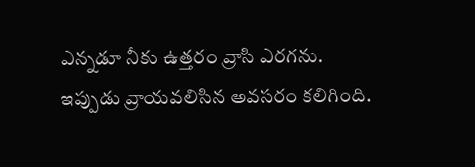ఎన్నడూ నీకు ఉత్తరం వ్రాసి ఎరగను. ఇప్పుడు వ్రాయవలిసిన అవసరం కలిగింది.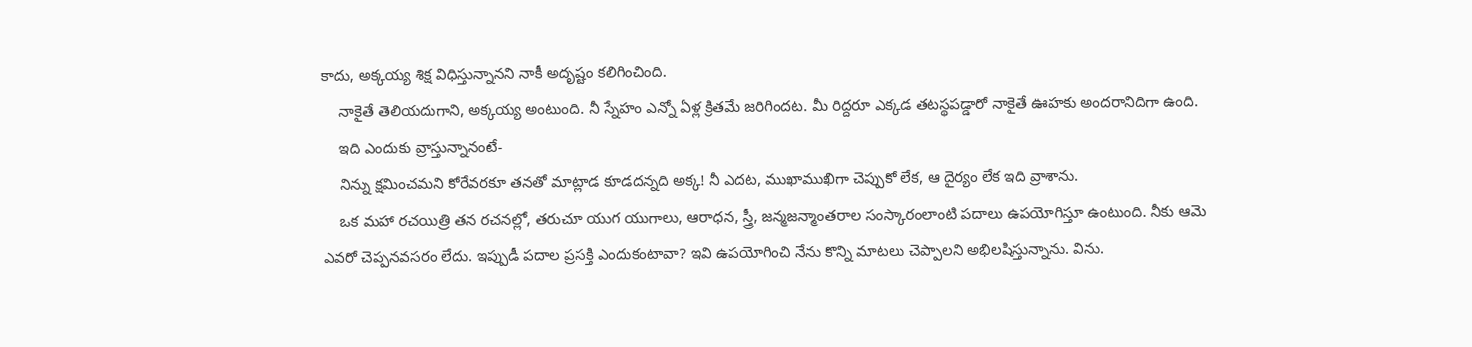కాదు, అక్కయ్య శిక్ష విధిస్తున్నానని నాకీ అదృష్టం కలిగించింది.
    నాకైతే తెలియదుగాని, అక్కయ్య అంటుంది. నీ స్నేహం ఎన్నో ఏళ్ల క్రితమే జరిగిందట. మీ రిద్దరూ ఎక్కడ తటస్థపడ్డారో నాకైతే ఊహకు అందరానిదిగా ఉంది.
    ఇది ఎందుకు వ్రాస్తున్నానంటే-
    నిన్ను క్షమించమని కోరేవరకూ తనతో మాట్లాడ కూడదన్నది అక్క! నీ ఎదట, ముఖాముఖిగా చెప్పుకో లేక, ఆ దైర్యం లేక ఇది వ్రాశాను.
    ఒక మహా రచయిత్రి తన రచనల్లో, తరుచూ యుగ యుగాలు, ఆరాధన, స్త్రీ, జన్మజన్మాంతరాల సంస్కారంలాంటి పదాలు ఉపయోగిస్తూ ఉంటుంది. నీకు ఆమె ఎవరో చెప్పనవసరం లేదు. ఇప్పుడీ పదాల ప్రసక్తి ఎందుకంటావా? ఇవి ఉపయోగించి నేను కొన్ని మాటలు చెప్పాలని అభిలషిస్తున్నాను. విను.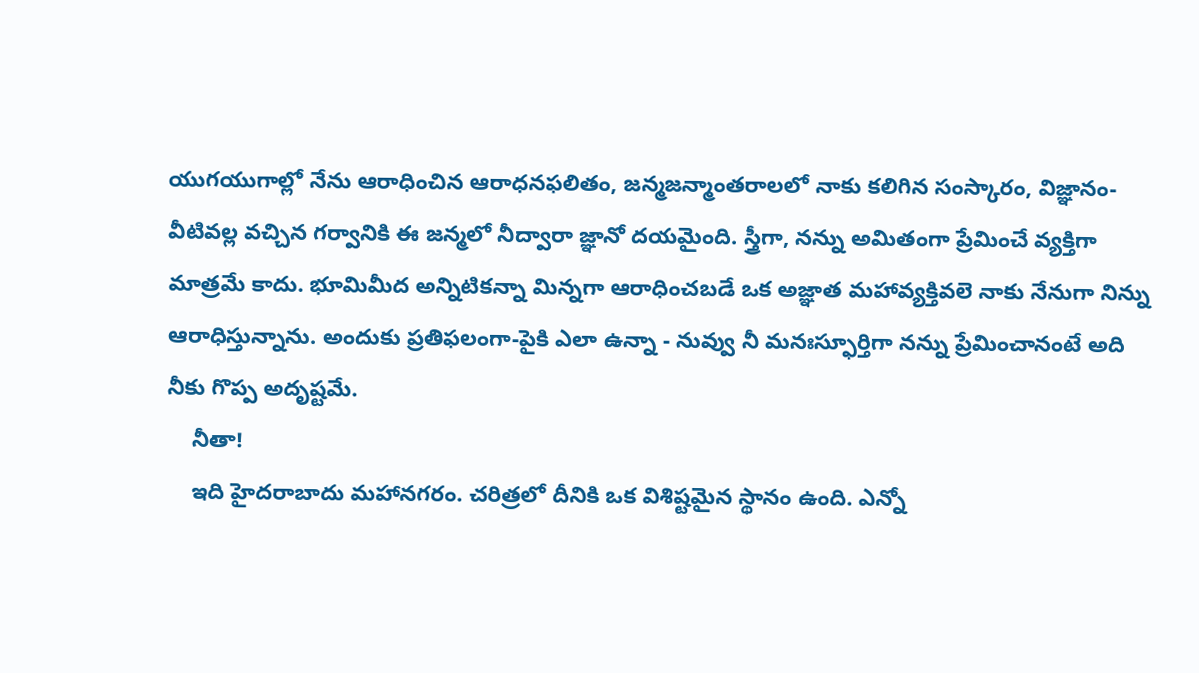యుగయుగాల్లో నేను ఆరాధించిన ఆరాధనఫలితం, జన్మజన్మాంతరాలలో నాకు కలిగిన సంస్కారం, విజ్ఞానం-వీటివల్ల వచ్చిన గర్వానికి ఈ జన్మలో నీద్వారా జ్ఞానో దయమైంది. స్త్రీగా, నన్ను అమితంగా ప్రేమించే వ్యక్తిగా మాత్రమే కాదు. భూమిమీద అన్నిటికన్నా మిన్నగా ఆరాధించబడే ఒక అజ్ఞాత మహావ్యక్తివలె నాకు నేనుగా నిన్ను ఆరాధిస్తున్నాను. అందుకు ప్రతిఫలంగా-పైకి ఎలా ఉన్నా - నువ్వు నీ మనఃస్ఫూర్తిగా నన్ను ప్రేమించానంటే అది నీకు గొప్ప అదృష్టమే.
    నీతా!
    ఇది హైదరాబాదు మహానగరం. చరిత్రలో దీనికి ఒక విశిష్టమైన స్థానం ఉంది. ఎన్నో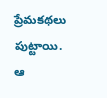ప్రేమకథలు పుట్టాయి. ఆ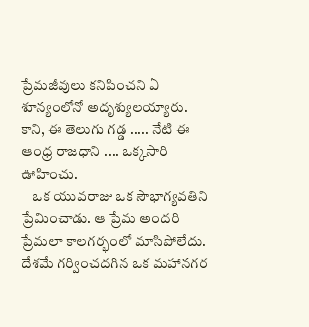ప్రేమజీవులు కనిపించని ఏ శూన్యంలోనో అదృశ్యులయ్యారు. కాని, ఈ తెలుగు గడ్డ ..... నేటి ఈ ఆంధ్ర రాజధాని .... ఒక్కసారి ఊహించు.
    ఒక యువరాజు ఒక సౌభాగ్యవతిని ప్రేమించాడు. ఆ ప్రేమ అందరి ప్రేమలా కాలగర్భంలో మాసిపోలేదు. దేశమే గర్వించదగిన ఒక మహానగర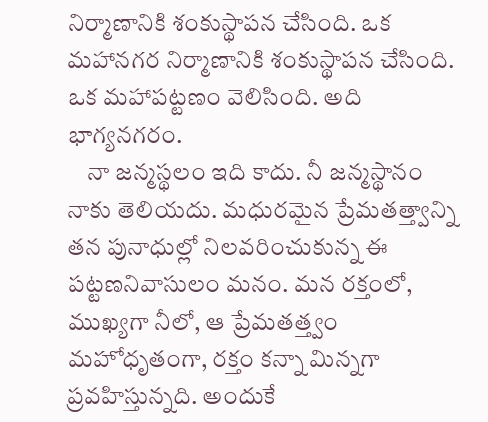నిర్మాణానికి శంకుస్థాపన చేసింది. ఒక మహానగర నిర్మాణానికి శంకుస్థాపన చేసింది. ఒక మహాపట్టణం వెలిసింది. అది భాగ్యనగరం.
    నా జన్మస్థలం ఇది కాదు. నీ జన్మస్థానం నాకు తెలియదు. మధురమైన ప్రేమతత్త్వాన్ని తన పునాధుల్లో నిలవరించుకున్న ఈ పట్టణనివాసులం మనం. మన రక్తంలో, ముఖ్యగా నీలో, ఆ ప్రేమతత్త్వం మహోధృతంగా, రక్తం కన్నా మిన్నగా ప్రవహిస్తున్నది. అందుకే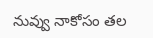నువ్వు నాకోసం తల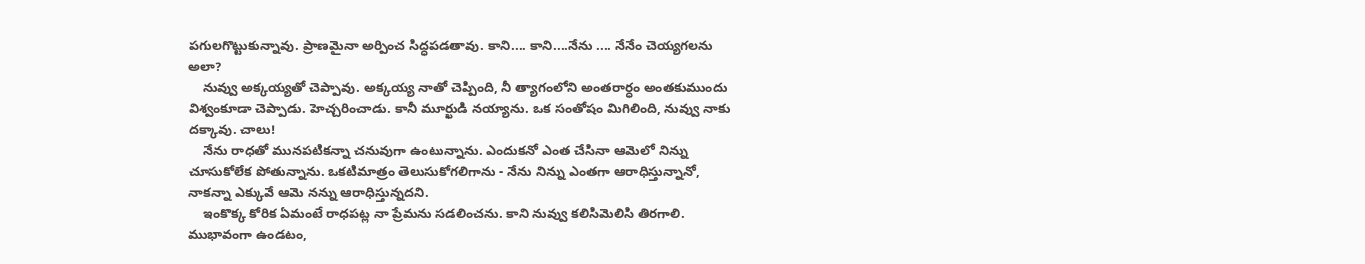పగులగొట్టుకున్నావు. ప్రాణమైనా అర్పించ సిద్ధపడతావు. కాని.... కాని....నేను .... నేనేం చెయ్యగలను అలా?
    నువ్వు అక్కయ్యతో చెప్పావు. అక్కయ్య నాతో చెప్పింది, నీ త్యాగంలోని అంతరార్ధం అంతకుముందు విశ్వంకూడా చెప్పాడు. హెచ్చరించాడు. కానీ మూర్ఖుడి నయ్యాను. ఒక సంతోషం మిగిలింది, నువ్వు నాకు దక్కావు. చాలు!
    నేను రాధతో మునపటికన్నా చనువుగా ఉంటున్నాను. ఎందుకనో ఎంత చేసినా ఆమెలో నిన్ను చూసుకోలేక పోతున్నాను. ఒకటిమాత్రం తెలుసుకోగలిగాను - నేను నిన్ను ఎంతగా ఆరాధిస్తున్నానో, నాకన్నా ఎక్కువే ఆమె నన్ను ఆరాధిస్తున్నదని.
    ఇంకొక్క కోరిక ఏమంటే రాధపట్ల నా ప్రేమను సడలించను. కాని నువ్వు కలిసిమెలిసి తిరగాలి. ముభావంగా ఉండటం,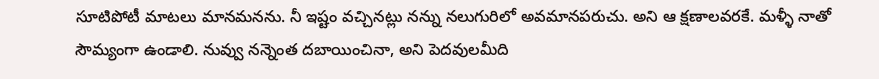సూటిపోటీ మాటలు మానమనను. నీ ఇష్టం వచ్చినట్లు నన్ను నలుగురిలో అవమానపరుచు. అని ఆ క్షణాలవరకే. మళ్ళీ నాతో సౌమ్యంగా ఉండాలి. నువ్వు నన్నెంత దబాయించినా, అని పెదవులమీది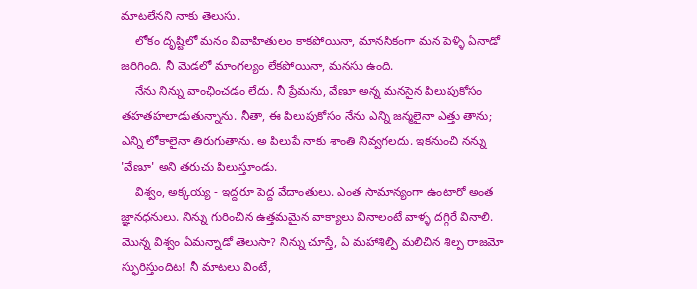మాటలేనని నాకు తెలుసు.
    లోకం దృష్టిలో మనం వివాహితులం కాకపోయినా, మానసికంగా మన పెళ్ళి ఏనాడో జరిగింది. నీ మెడలో మాంగల్యం లేకపోయినా, మనసు ఉంది.
    నేను నిన్ను వాంఛించడం లేదు. నీ ప్రేమను, వేణూ అన్న మనసైన పిలుపుకోసం తహతహలాడుతున్నాను. నీతా, ఈ పిలుపుకోసం నేను ఎన్ని జన్మలైనా ఎత్తు తాను; ఎన్ని లోకాలైనా తిరుగుతాను. అ పిలుపే నాకు శాంతి నివ్వగలదు. ఇకనుంచి నన్ను 'వేణూ' అని తరుచు పిలుస్తూండు.
    విశ్వం, అక్కయ్య - ఇద్దరూ పెద్ద వేదాంతులు. ఎంత సామాన్యంగా ఉంటారో అంత జ్ఞానధనులు. నిన్ను గురించిన ఉత్తమమైన వాక్యాలు వినాలంటే వాళ్ళ దగ్గిరే వినాలి. మొన్న విశ్వం ఏమన్నాడో తెలుసా? నిన్ను చూస్తే, ఏ మహాశిల్పి మలిచిన శిల్ప రాజమో స్ఫురిస్తుందిట! నీ మాటలు వింటే,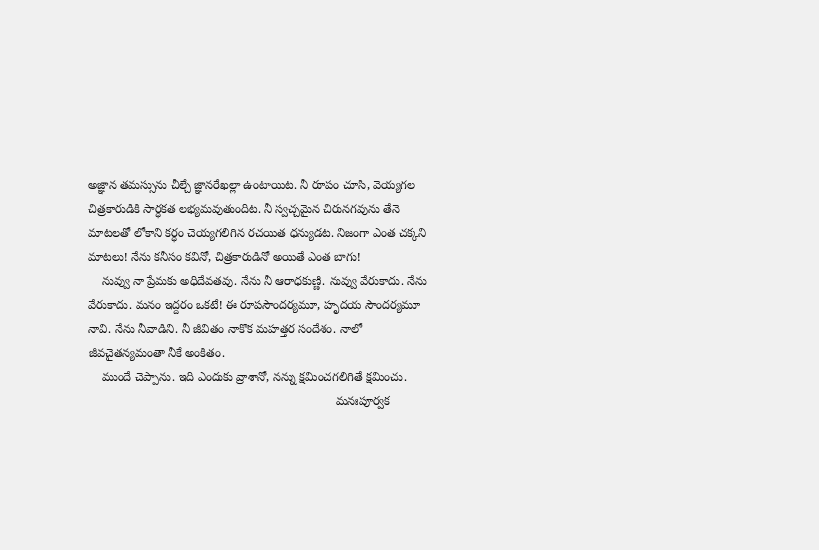అజ్ఞాన తమస్సును చీల్చే జ్ఞానరేఖల్లా ఉంటాయిట. నీ రూపం చూసి, వెయ్యగల చిత్రకారుడికి సార్ధకత లభ్యమవుతుందిట. నీ స్వచ్చమైన చిరునగవును తేనె మాటలతో లోకాని కర్ధం చెయ్యగలిగిన రచయిత ధన్యుడట. నిజంగా ఎంత చక్కని మాటలు! నేను కనీసం కవినో, చిత్రకారుడినో అయితే ఎంత బాగు!
    నువ్వు నా ప్రేమకు అధిదేవతవు. నేను నీ ఆరాధకుణ్ణి. నువ్వు వేరుకాదు. నేను వేరుకాదు. మనం ఇద్దరం ఒకటే! ఈ రూపసౌందర్యమూ, హృదయ సౌందర్యమూ నావి. నేను నీవాడిని. నీ జీవితం నాకొక మహత్తర సందేశం. నాలో జీవచైతన్యమంతా నీకే అంకితం.
    ముందే చెప్పాను. ఇది ఎందుకు వ్రాశానో, నన్ను క్షమించగలిగితే క్షమించు.
                                                                         మనఃపూర్వక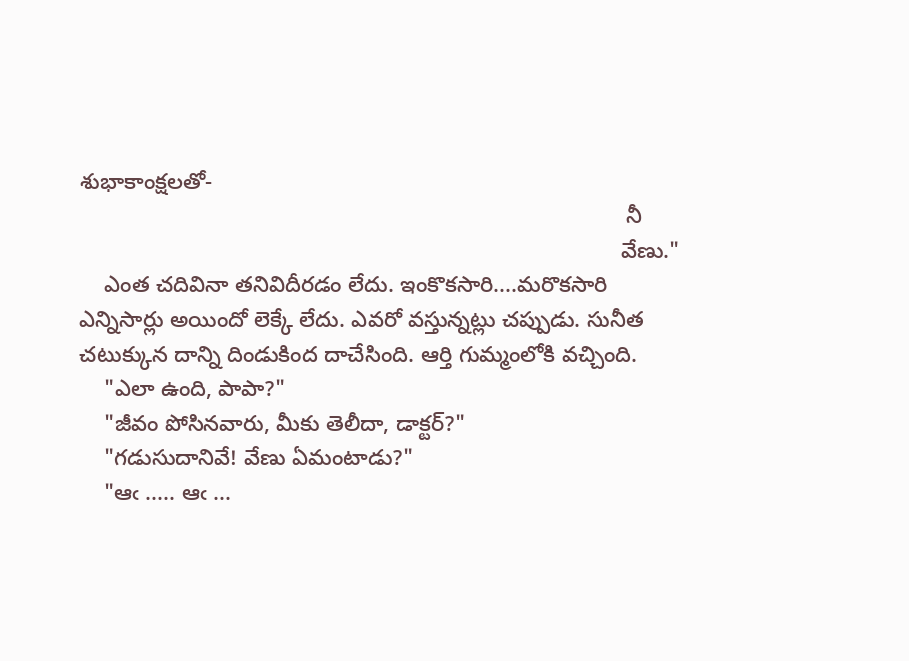శుభాకాంక్షలతో-
                                                                                        నీ
                                                                                       వేణు."
    ఎంత చదివినా తనివిదీరడం లేదు. ఇంకొకసారి....మరొకసారి ఎన్నిసార్లు అయిందో లెక్కే లేదు. ఎవరో వస్తున్నట్లు చప్పుడు. సునీత చటుక్కున దాన్ని దిండుకింద దాచేసింది. ఆర్తి గుమ్మంలోకి వచ్చింది.
    "ఎలా ఉంది, పాపా?"
    "జీవం పోసినవారు, మీకు తెలీదా, డాక్టర్?"
    "గడుసుదానివే! వేణు ఏమంటాడు?"
    "ఆఁ ..... ఆఁ ...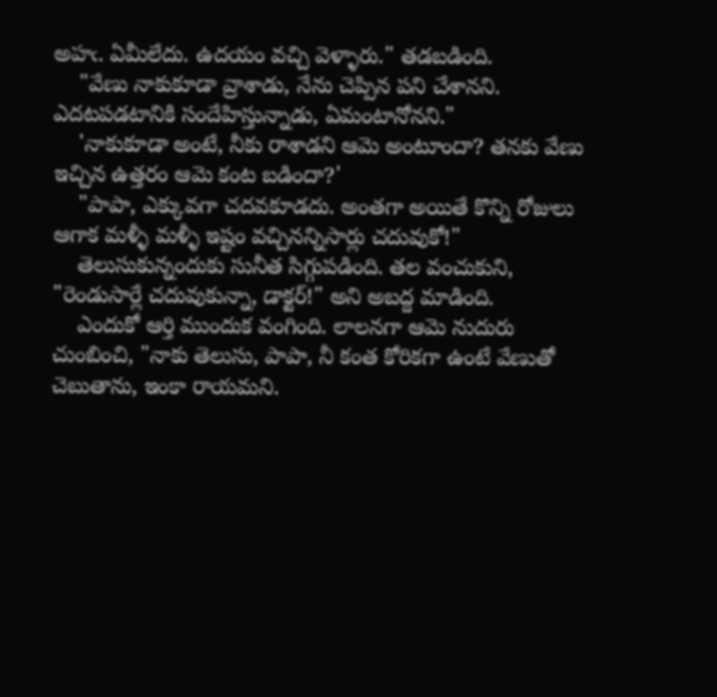అహఁ. ఏమీలేదు. ఉదయం వచ్చి వెళ్ళారు." తడబడింది.
    "వేణు నాకుకూడా వ్రాశాడు, నేను చెప్పిన పని చేశానని. ఎదటపడటానికి సందేహిస్తున్నాడు, ఏమంటానోనని."
    'నాకుకూడా అంటే, నీకు రాశాడని ఆమె అంటూందా? తనకు వేణు ఇచ్చిన ఉత్తరం ఆమె కంట బడిందా?'
    "పాపా, ఎక్కువగా చదవకూడదు. అంతగా అయితే కొన్ని రోజులు ఆగాక మళ్ళీ మళ్ళీ ఇష్టం వచ్చినన్నిసార్లు చదువుకో!"
    తెలుసుకున్నందుకు సునీత సిగ్గుపడింది. తల వంచుకుని, "రెండుసార్లే చదువుకున్నా, డాక్టర్!" అని అబద్ద మాడింది.
    ఎందుకో ఆర్తి ముందుక వంగింది. లాలనగా ఆమె నుదురు చుంబించి, "నాకు తెలుసు, పాపా, నీ కంత కోరికగా ఉంటే వేణుతో చెబుతాను, ఇంకా రాయమని.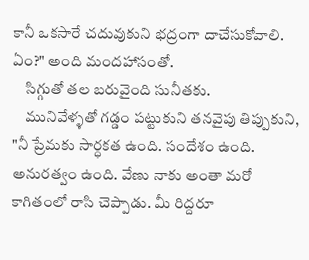కానీ ఒకసారే చదువుకుని భద్రంగా దాచేసుకోవాలి. ఏం?" అంది మందహాసంతో.
    సిగ్గుతో తల బరువైంది సునీతకు.
    మునివేళ్ళతో గడ్డం పట్టుకుని తనవైపు తిప్పుకుని, "నీ ప్రేమకు సార్ధకత ఉంది. సందేశం ఉంది. అనురత్వం ఉంది. వేణు నాకు అంతా మరో కాగితంలో రాసి చెప్పాడు. మీ రిద్దరూ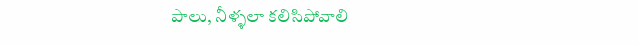పాలు, నీళ్ళలా కలిసిపోవాలి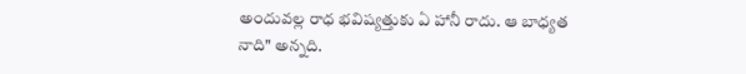అందువల్ల రాధ భవిష్యత్తుకు ఏ హానీ రాదు. ఆ బాధ్యత నాది" అన్నది.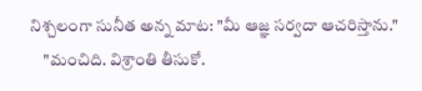నిశ్చలంగా సునీత అన్న మాట: "మీ ఆజ్ఞ సర్వదా ఆచరిస్తాను."
    "మంచిది. విశ్రాంతి తీసుకో.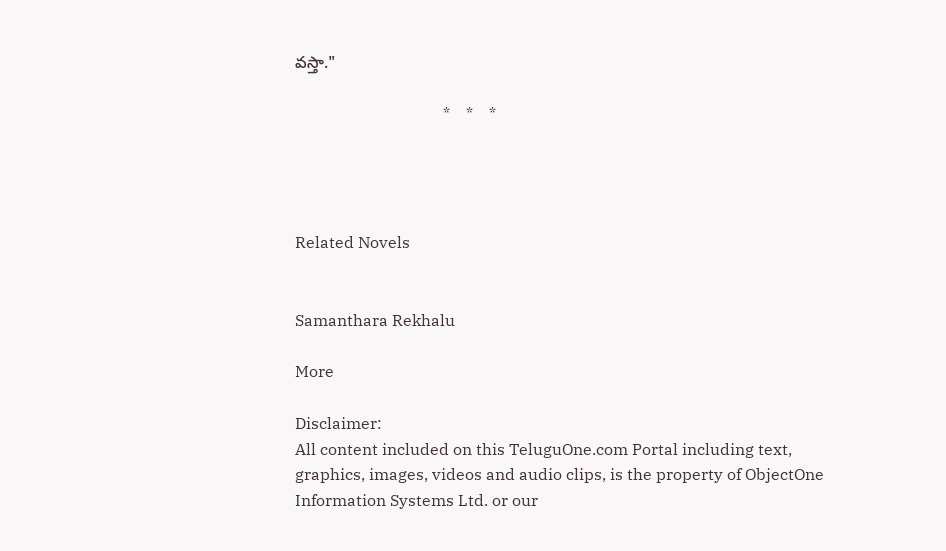వస్తా."

                                     *    *    *




Related Novels


Samanthara Rekhalu

More

Disclaimer:
All content included on this TeluguOne.com Portal including text, graphics, images, videos and audio clips, is the property of ObjectOne Information Systems Ltd. or our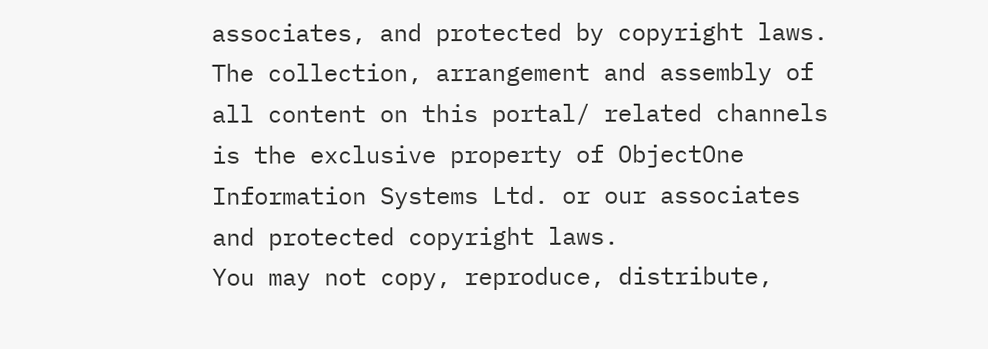associates, and protected by copyright laws. The collection, arrangement and assembly of all content on this portal/ related channels is the exclusive property of ObjectOne Information Systems Ltd. or our associates and protected copyright laws.
You may not copy, reproduce, distribute,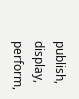publish, display, perform,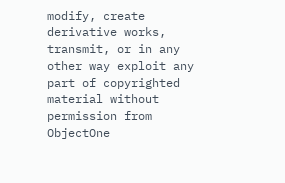modify, create derivative works, transmit, or in any other way exploit any part of copyrighted material without permission from ObjectOne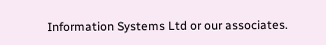Information Systems Ltd or our associates.